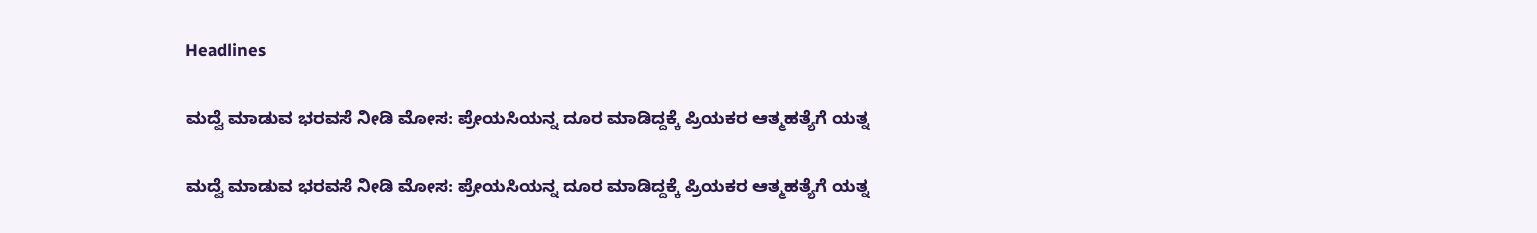Headlines

ಮದ್ವೆ ಮಾಡುವ ಭರವಸೆ ನೀಡಿ ಮೋಸ: ಪ್ರೇಯಸಿಯನ್ನ ದೂರ ಮಾಡಿದ್ದಕ್ಕೆ ಪ್ರಿಯಕರ ಆತ್ಮಹತ್ಯೆಗೆ ಯತ್ನ

ಮದ್ವೆ ಮಾಡುವ ಭರವಸೆ ನೀಡಿ ಮೋಸ: ಪ್ರೇಯಸಿಯನ್ನ ದೂರ ಮಾಡಿದ್ದಕ್ಕೆ ಪ್ರಿಯಕರ ಆತ್ಮಹತ್ಯೆಗೆ ಯತ್ನ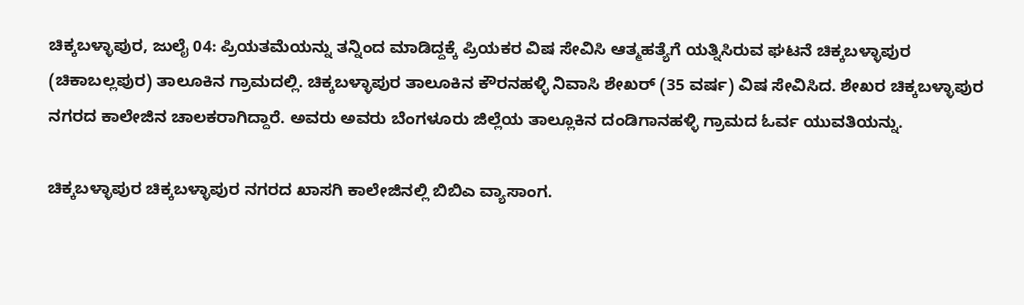ಚಿಕ್ಕಬಳ್ಳಾಪುರ, ಜುಲೈ 04: ಪ್ರಿಯತಮೆಯನ್ನು ತನ್ನಿಂದ ಮಾಡಿದ್ದಕ್ಕೆ ಪ್ರಿಯಕರ ವಿಷ ಸೇವಿಸಿ ಆತ್ಮಹತ್ಯೆಗೆ ಯತ್ನಿಸಿರುವ ಘಟನೆ ಚಿಕ್ಕಬಳ್ಳಾಪುರ (ಚಿಕಾಬಲ್ಲಪುರ) ತಾಲೂಕಿನ ಗ್ರಾಮದಲ್ಲಿ. ಚಿಕ್ಕಬಳ್ಳಾಪುರ ತಾಲೂಕಿನ ಕೌರನಹಳ್ಳಿ ನಿವಾಸಿ ಶೇಖರ್ (35 ವರ್ಷ) ವಿಷ ಸೇವಿಸಿದ. ಶೇಖರ ಚಿಕ್ಕಬಳ್ಳಾಪುರ ನಗರದ ಕಾಲೇಜಿನ ಚಾಲಕರಾಗಿದ್ದಾರೆ. ಅವರು ಅವರು ಬೆಂಗಳೂರು ಜಿಲ್ಲೆಯ ತಾಲ್ಲೂಕಿನ ದಂಡಿಗಾನಹಳ್ಳಿ ಗ್ರಾಮದ ಓರ್ವ ಯುವತಿಯನ್ನು.

ಚಿಕ್ಕಬಳ್ಳಾಪುರ ಚಿಕ್ಕಬಳ್ಳಾಪುರ ನಗರದ ಖಾಸಗಿ ಕಾಲೇಜಿನಲ್ಲಿ ಬಿಬಿಎ ವ್ಯಾಸಾಂಗ.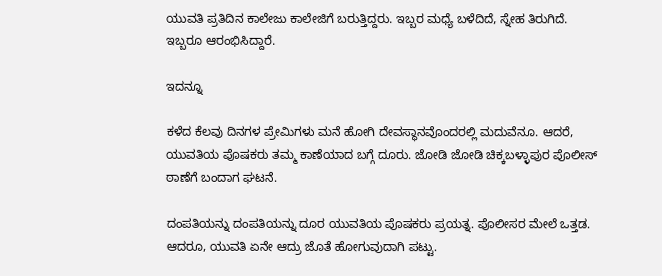ಯುವತಿ ಪ್ರತಿದಿನ ಕಾಲೇಜು ಕಾಲೇಜಿಗೆ ಬರುತ್ತಿದ್ದರು. ಇಬ್ಬರ ಮಧ್ಯೆ ಬಳೆದಿದೆ, ಸ್ನೇಹ ತಿರುಗಿದೆ. ಇಬ್ಬರೂ ಆರಂಭಿಸಿದ್ದಾರೆ.

ಇದನ್ನೂ

ಕಳೆದ ಕೆಲವು ದಿನಗಳ ಪ್ರೇಮಿಗಳು ಮನೆ ಹೋಗಿ ದೇವಸ್ಥಾನವೊಂದರಲ್ಲಿ ಮದುವೆನೂ. ಆದರೆ, ಯುವತಿಯ ಪೊಷಕರು ತಮ್ಮ ಕಾಣೆಯಾದ ಬಗ್ಗೆ ದೂರು. ಜೋಡಿ ಜೋಡಿ ಚಿಕ್ಕಬಳ್ಳಾಪುರ ಪೊಲೀಸ್ ಠಾಣೆಗೆ ಬಂದಾಗ ಘಟನೆ.

ದಂಪತಿಯನ್ನು ದಂಪತಿಯನ್ನು ದೂರ ಯುವತಿಯ ಪೊಷಕರು ಪ್ರಯತ್ನ. ಪೊಲೀಸರ ಮೇಲೆ ಒತ್ತಡ. ಆದರೂ, ಯುವತಿ ಏನೇ ಆದ್ರು ಜೊತೆ ಹೋಗುವುದಾಗಿ ಪಟ್ಟು.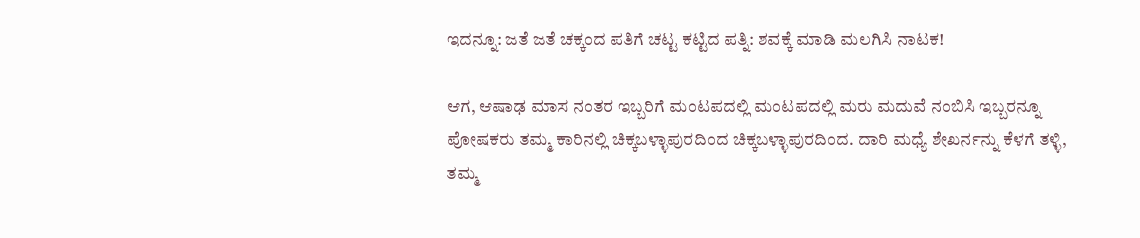ಇದನ್ನೂ: ಜತೆ ಜತೆ ಚಕ್ಕಂದ ಪತಿಗೆ ಚಟ್ಟ ಕಟ್ಟಿದ ಪತ್ನಿ: ಶವಕ್ಕೆ ಮಾಡಿ ಮಲಗಿಸಿ ನಾಟಕ!

ಆಗ, ಆಷಾಢ ಮಾಸ ನಂತರ ಇಬ್ಬರಿಗೆ ಮಂಟಪದಲ್ಲಿ ಮಂಟಪದಲ್ಲಿ ಮರು ಮದುವೆ ನಂಬಿಸಿ ಇಬ್ಬರನ್ನೂ ಪೋಷಕರು ತಮ್ಮ ಕಾರಿನಲ್ಲಿ ಚಿಕ್ಕಬಳ್ಳಾಪುರದಿಂದ ಚಿಕ್ಕಬಳ್ಳಾಪುರದಿಂದ. ದಾರಿ ಮಧ್ಯೆ ಶೇಖರ್ನನ್ನು ಕೆಳಗೆ ತಳ್ಳಿ, ತಮ್ಮ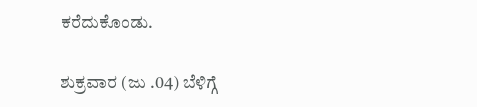ಕರೆದುಕೊಂಡು.

ಶುಕ್ರವಾರ (ಜು .04) ಬೆಳಿಗ್ಗೆ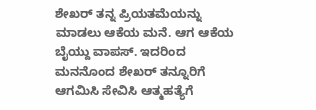ಶೇಖರ್ ತನ್ನ ಪ್ರಿಯತಮೆಯನ್ನು ಮಾಡಲು ಆಕೆಯ ಮನೆ. ಆಗ ಆಕೆಯ ಬೈಯ್ದು ವಾಪಸ್. ಇದರಿಂದ ಮನನೊಂದ ಶೇಖರ್ ತನ್ನೂರಿಗೆ ಆಗಮಿಸಿ ಸೇವಿಸಿ ಆತ್ಮಹತ್ಯೆಗೆ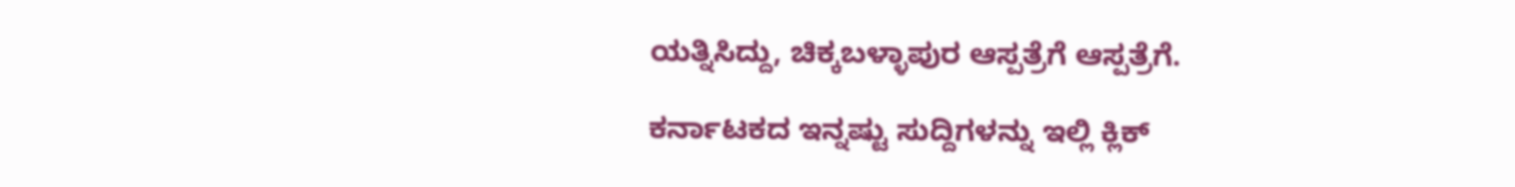ಯತ್ನಿಸಿದ್ದು, ಚಿಕ್ಕಬಳ್ಳಾಪುರ ಆಸ್ಪತ್ರೆಗೆ ಆಸ್ಪತ್ರೆಗೆ.

ಕರ್ನಾಟಕದ ಇನ್ನಷ್ಟು ಸುದ್ದಿಗಳನ್ನು ಇಲ್ಲಿ ಕ್ಲಿಕ್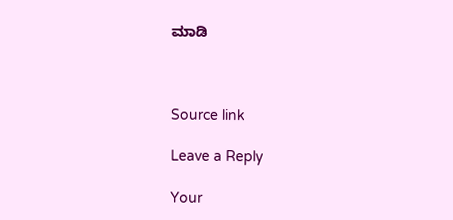ಮಾಡಿ



Source link

Leave a Reply

Your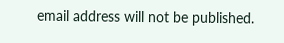email address will not be published.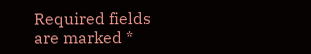Required fields are marked *